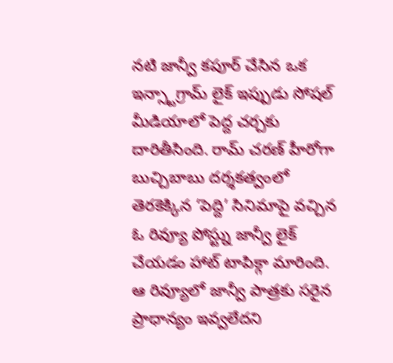నటి జాన్వీ కపూర్ చేసిన ఒక ఇన్స్టాగ్రామ్ లైక్ ఇప్పుడు సోషల్ మీడియాలో పెద్ద చర్చకు దారితీసింది. రామ్ చరణ్ హీరోగా బుచ్చిబాబు దర్శకత్వంలో తెరకెక్కిన ‘పెద్ది’ సినిమాపై వచ్చిన ఓ రివ్యూ పోస్ట్ను జాన్వీ లైక్ చేయడం హాట్ టాపిక్గా మారింది.
ఆ రివ్యూలో జాన్వీ పాత్రకు సరైన ప్రాధాన్యం ఇవ్వలేదని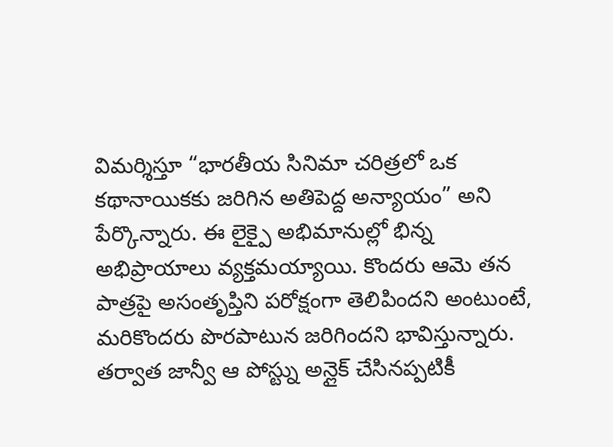విమర్శిస్తూ “భారతీయ సినిమా చరిత్రలో ఒక కథానాయికకు జరిగిన అతిపెద్ద అన్యాయం” అని పేర్కొన్నారు. ఈ లైక్పై అభిమానుల్లో భిన్న అభిప్రాయాలు వ్యక్తమయ్యాయి. కొందరు ఆమె తన పాత్రపై అసంతృప్తిని పరోక్షంగా తెలిపిందని అంటుంటే, మరికొందరు పొరపాటున జరిగిందని భావిస్తున్నారు. తర్వాత జాన్వీ ఆ పోస్ట్ను అన్లైక్ చేసినప్పటికీ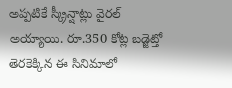అప్పటికే స్క్రీన్షాట్లు వైరల్ అయ్యాయి. రూ.350 కోట్ల బడ్జెట్తో తెరకెక్కిన ఈ సినిమాలో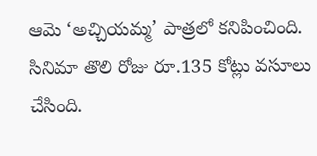ఆమె ‘అచ్చియమ్మ’ పాత్రలో కనిపించింది. సినిమా తొలి రోజు రూ.135 కోట్లు వసూలు చేసింది.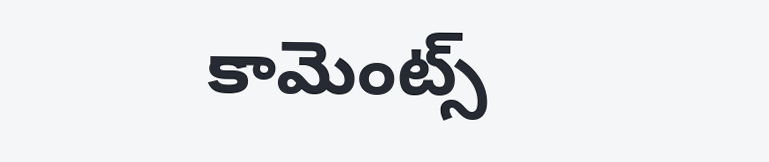కామెంట్స్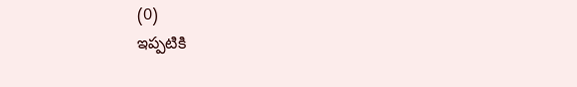(0)
ఇప్పటికి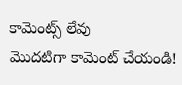కామెంట్స్ లేవు
మొదటిగా కామెంట్ చేయండి!